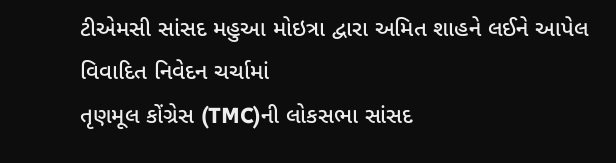ટીએમસી સાંસદ મહુઆ મોઇત્રા દ્વારા અમિત શાહને લઈને આપેલ વિવાદિત નિવેદન ચર્ચામાં
તૃણમૂલ કોંગ્રેસ (TMC)ની લોકસભા સાંસદ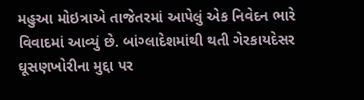મહુઆ મોઇત્રાએ તાજેતરમાં આપેલું એક નિવેદન ભારે વિવાદમાં આવ્યું છે. બાંગ્લાદેશમાંથી થતી ગેરકાયદેસર ઘૂસણખોરીના મુદ્દા પર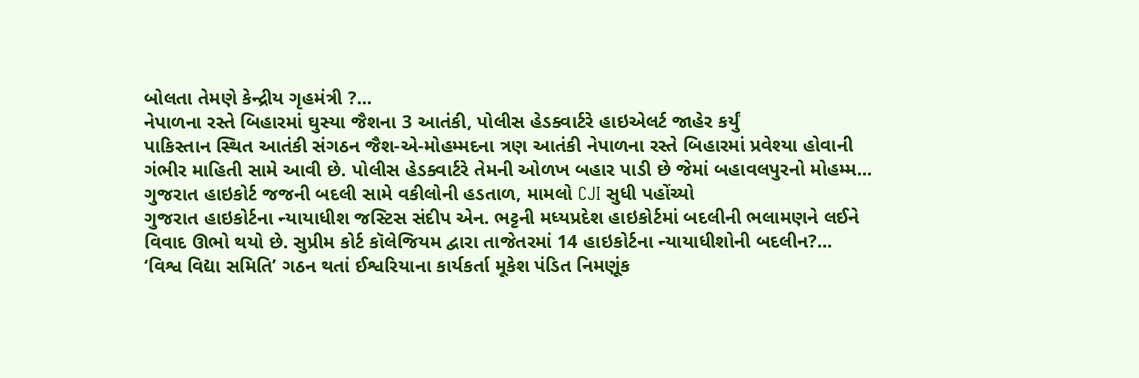બોલતા તેમણે કેન્દ્રીય ગૃહમંત્રી ?...
નેપાળના રસ્તે બિહારમાં ઘુસ્યા જૈશના 3 આતંકી, પોલીસ હેડક્વાર્ટરે હાઇએલર્ટ જાહેર કર્યું
પાકિસ્તાન સ્થિત આતંકી સંગઠન જૈશ-એ-મોહમ્મદના ત્રણ આતંકી નેપાળના રસ્તે બિહારમાં પ્રવેશ્યા હોવાની ગંભીર માહિતી સામે આવી છે. પોલીસ હેડક્વાર્ટરે તેમની ઓળખ બહાર પાડી છે જેમાં બહાવલપુરનો મોહમ્મ...
ગુજરાત હાઇકોર્ટ જજની બદલી સામે વકીલોની હડતાળ, મામલો CJI સુધી પહોંચ્યો
ગુજરાત હાઇકોર્ટના ન્યાયાધીશ જસ્ટિસ સંદીપ એન. ભટ્ટની મધ્યપ્રદેશ હાઇકોર્ટમાં બદલીની ભલામણને લઈને વિવાદ ઊભો થયો છે. સુપ્રીમ કોર્ટ કૉલેજિયમ દ્વારા તાજેતરમાં 14 હાઇકોર્ટના ન્યાયાધીશોની બદલીન?...
‘વિશ્વ વિદ્યા સમિતિ’ ગઠન થતાં ઈશ્વરિયાના કાર્યકર્તા મૂકેશ પંડિત નિમણૂંક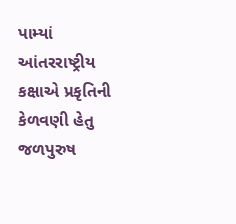પામ્યાં
આંતરરાષ્ટ્રીય કક્ષાએ પ્રકૃતિની કેળવણી હેતુ જળપુરુષ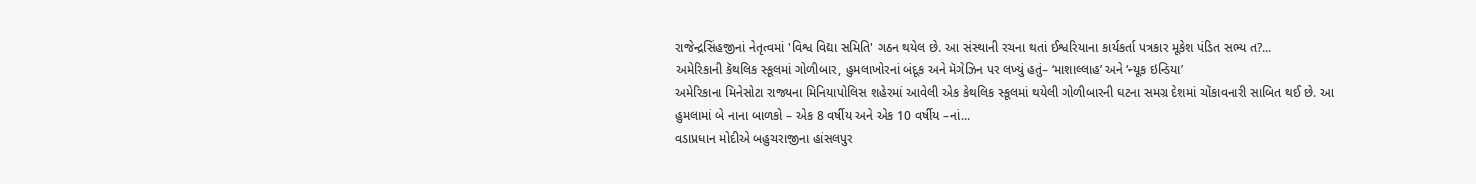રાજેન્દ્રસિંહજીનાં નેતૃત્વમાં 'વિશ્વ વિદ્યા સમિતિ' ગઠન થયેલ છે. આ સંસ્થાની રચના થતાં ઈશ્વરિયાના કાર્યકર્તા પત્રકાર મૂકેશ પંડિત સભ્ય ત?...
અમેરિકાની કૅથલિક સ્કૂલમાં ગોળીબાર, હુમલાખોરનાં બંદૂક અને મૅગેઝિન પર લખ્યું હતું– ‘માશાલ્લાહ’ અને ‘ન્યૂક ઇન્ડિયા’
અમેરિકાના મિનેસોટા રાજ્યના મિનિયાપોલિસ શહેરમાં આવેલી એક કેથલિક સ્કૂલમાં થયેલી ગોળીબારની ઘટના સમગ્ર દેશમાં ચોંકાવનારી સાબિત થઈ છે. આ હુમલામાં બે નાના બાળકો – એક 8 વર્ષીય અને એક 10 વર્ષીય –નાં...
વડાપ્રધાન મોદીએ બહુચરાજીના હાંસલપુર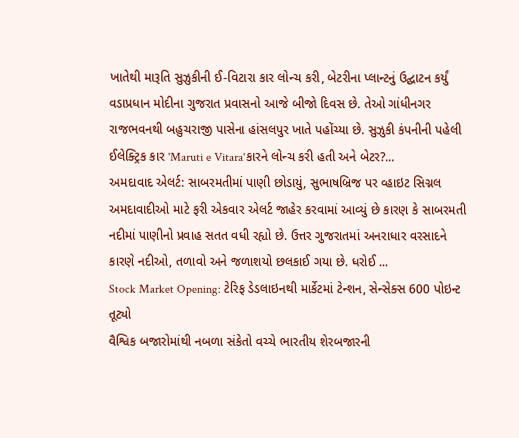ખાતેથી મારૂતિ સુઝુકીની ઈ-વિટારા કાર લોન્ચ કરી, બેટરીના પ્લાન્ટનું ઉદ્ઘાટન કર્યું
વડાપ્રધાન મોદીના ગુજરાત પ્રવાસનો આજે બીજો દિવસ છે. તેઓ ગાંધીનગર રાજભવનથી બહુચરાજી પાસેના હાંસલપુર ખાતે પહોંચ્યા છે. સુઝુકી કંપનીની પહેલી ઈલેક્ટ્રિક કાર 'Maruti e Vitara'કારને લોન્ચ કરી હતી અને બેટર?...
અમદાવાદ એલર્ટ: સાબરમતીમાં પાણી છોડાયું, સુભાષબ્રિજ પર વ્હાઇટ સિગ્નલ
અમદાવાદીઓ માટે ફરી એકવાર એલર્ટ જાહેર કરવામાં આવ્યું છે કારણ કે સાબરમતી નદીમાં પાણીનો પ્રવાહ સતત વધી રહ્યો છે. ઉત્તર ગુજરાતમાં અનરાધાર વરસાદને કારણે નદીઓ, તળાવો અને જળાશયો છલકાઈ ગયા છે. ધરોઈ ...
Stock Market Opening: ટેરિફ ડેડલાઇનથી માર્કેટમાં ટેન્શન, સેન્સેક્સ 600 પોઇન્ટ તૂટ્યો
વૈશ્વિક બજારોમાંથી નબળા સંકેતો વચ્ચે ભારતીય શેરબજારની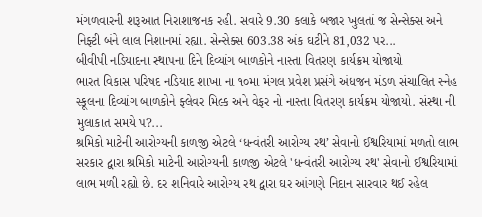મંગળવારની શરૂઆત નિરાશાજનક રહી. સવારે 9.30 કલાકે બજાર ખુલતાં જ સેન્સેક્સ અને નિફ્ટી બંને લાલ નિશાનમાં રહ્યા. સેન્સેક્સ 603.38 અંક ઘટીને 81,032 પર...
બીવીપી નડિયાદના સ્થાપના દિને દિવ્યાંગ બાળકોને નાસ્તા વિતરણ કાર્યક્રમ યોજાયો
ભારત વિકાસ પરિષદ નડિયાદ શાખા ના ૧૦મા મંગલ પ્રવેશ પ્રસંગે અંધજન મંડળ સંચાલિત સ્નેહ સ્કૂલના દિવ્યાંગ બાળકોને ફ્લેવર મિલ્ક અને વેફર નો નાસ્તા વિતરણ કાર્યક્રમ યોજાયો. સંસ્થા ની મુલાકાત સમયે પ?...
શ્રમિકો માટેની આરોગ્યની કાળજી એટલે ‘ધન્વંતરી આરોગ્ય રથ’ સેવાનો ઈશ્વરિયામાં મળતો લાભ
સરકાર દ્વારા શ્રમિકો માટેની આરોગ્યની કાળજી એટલે 'ધન્વંતરી આરોગ્ય રથ' સેવાનો ઈશ્વરિયામાં લાભ મળી રહ્યો છે. દર શનિવારે આરોગ્ય રથ દ્વારા ઘર આંગણે નિદાન સારવાર થઈ રહેલ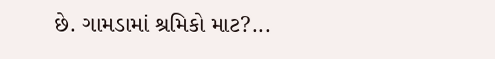છે. ગામડામાં શ્રમિકો માટ?...